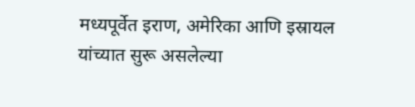मध्यपूर्वेत इराण, अमेरिका आणि इस्रायल यांच्यात सुरू असलेल्या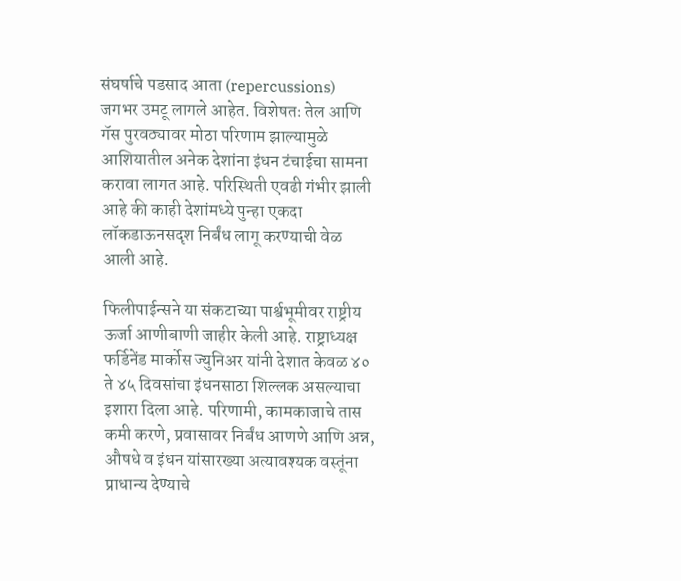संघर्षाचे पडसाद आता (repercussions) जगभर उमटू लागले आहेत. विशेषतः तेल आणि गॅस पुरवठ्यावर मोठा परिणाम झाल्यामुळे आशियातील अनेक देशांना इंधन टंचाईचा सामना करावा लागत आहे. परिस्थिती एवढी गंभीर झाली आहे की काही देशांमध्ये पुन्हा एकदा लॉकडाऊनसदृश निर्बंध लागू करण्याची वेळ आली आहे.

फिलीपाईन्सने या संकटाच्या पार्श्वभूमीवर राष्ट्रीय ऊर्जा आणीबाणी जाहीर केली आहे. राष्ट्राध्यक्ष फर्डिनेंड मार्कोस ज्युनिअर यांनी देशात केवळ ४० ते ४५ दिवसांचा इंधनसाठा शिल्लक असल्याचा इशारा दिला आहे. परिणामी, कामकाजाचे तास कमी करणे, प्रवासावर निर्बंध आणणे आणि अन्न, औषधे व इंधन यांसारख्या अत्यावश्यक वस्तूंना प्राधान्य देण्याचे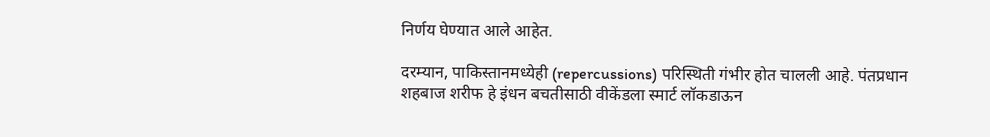निर्णय घेण्यात आले आहेत.

दरम्यान, पाकिस्तानमध्येही (repercussions) परिस्थिती गंभीर होत चालली आहे. पंतप्रधान शहबाज शरीफ हे इंधन बचतीसाठी वीकेंडला स्मार्ट लॉकडाऊन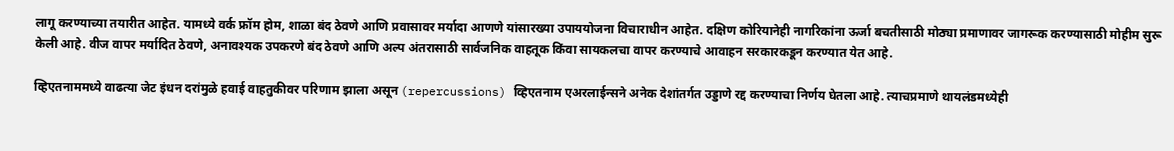लागू करण्याच्या तयारीत आहेत. यामध्ये वर्क फ्रॉम होम, शाळा बंद ठेवणे आणि प्रवासावर मर्यादा आणणे यांसारख्या उपाययोजना विचाराधीन आहेत. दक्षिण कोरियानेही नागरिकांना ऊर्जा बचतीसाठी मोठ्या प्रमाणावर जागरूक करण्यासाठी मोहीम सुरू केली आहे. वीज वापर मर्यादित ठेवणे, अनावश्यक उपकरणे बंद ठेवणे आणि अल्प अंतरासाठी सार्वजनिक वाहतूक किंवा सायकलचा वापर करण्याचे आवाहन सरकारकडून करण्यात येत आहे.

व्हिएतनाममध्ये वाढत्या जेट इंधन दरांमुळे हवाई वाहतुकीवर परिणाम झाला असून (repercussions) व्हिएतनाम एअरलाईन्सने अनेक देशांतर्गत उड्डाणे रद्द करण्याचा निर्णय घेतला आहे. त्याचप्रमाणे थायलंडमध्येही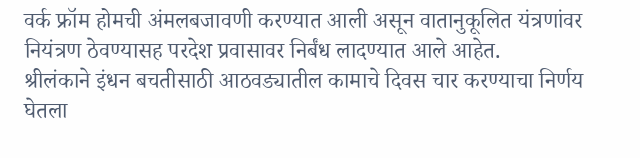वर्क फ्रॉम होमची अंमलबजावणी करण्यात आली असून वातानुकूलित यंत्रणांवर नियंत्रण ठेवण्यासह परदेश प्रवासावर निर्बंध लादण्यात आले आहेत.
श्रीलंकाने इंधन बचतीसाठी आठवड्यातील कामाचे दिवस चार करण्याचा निर्णय घेतला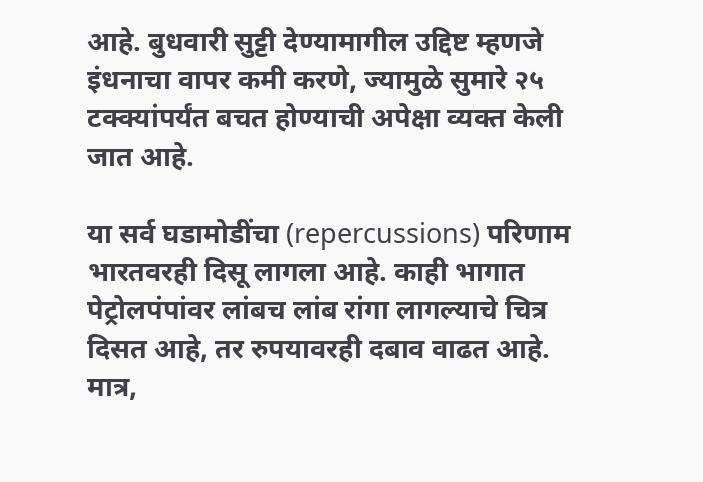आहे. बुधवारी सुट्टी देण्यामागील उद्दिष्ट म्हणजे इंधनाचा वापर कमी करणे, ज्यामुळे सुमारे २५ टक्क्यांपर्यंत बचत होण्याची अपेक्षा व्यक्त केली जात आहे.

या सर्व घडामोडींचा (repercussions) परिणाम भारतवरही दिसू लागला आहे. काही भागात पेट्रोलपंपांवर लांबच लांब रांगा लागल्याचे चित्र दिसत आहे, तर रुपयावरही दबाव वाढत आहे. मात्र,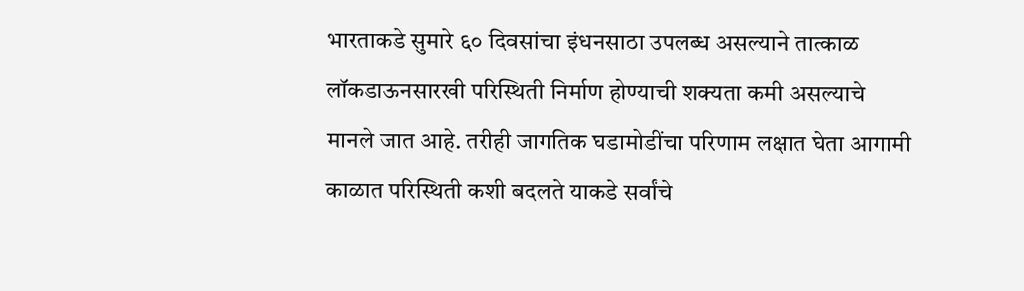भारताकडे सुमारे ६० दिवसांचा इंधनसाठा उपलब्ध असल्याने तात्काळ लॉकडाऊनसारखी परिस्थिती निर्माण होण्याची शक्यता कमी असल्याचे मानले जात आहे. तरीही जागतिक घडामोडींचा परिणाम लक्षात घेता आगामी काळात परिस्थिती कशी बदलते याकडे सर्वांचे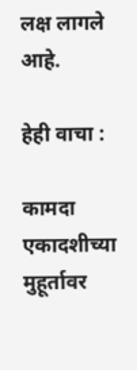लक्ष लागले आहे.

हेही वाचा :

कामदा एकादशीच्या मुहूर्तावर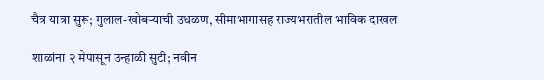चैत्र यात्रा सुरू; गुलाल-खोबऱ्याची उधळण, सीमाभागासह राज्यभरातील भाविक दाखल

शाळांना २ मेपासून उन्हाळी सुटी; नवीन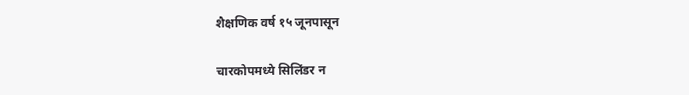शैक्षणिक वर्ष १५ जूनपासून

चारकोपमध्ये सिलिंडर न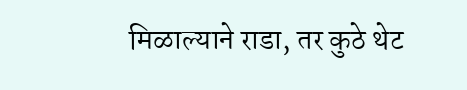मिळाल्याने राडा, तर कुठे थेट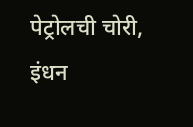पेट्रोलची चोरी, इंधन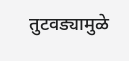तुटवड्यामुळे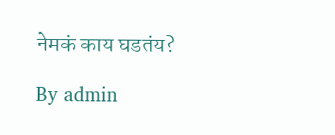नेमकं काय घडतंय?

By admin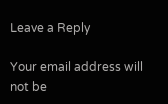Leave a Reply

Your email address will not be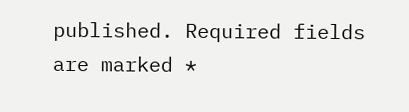published. Required fields are marked *